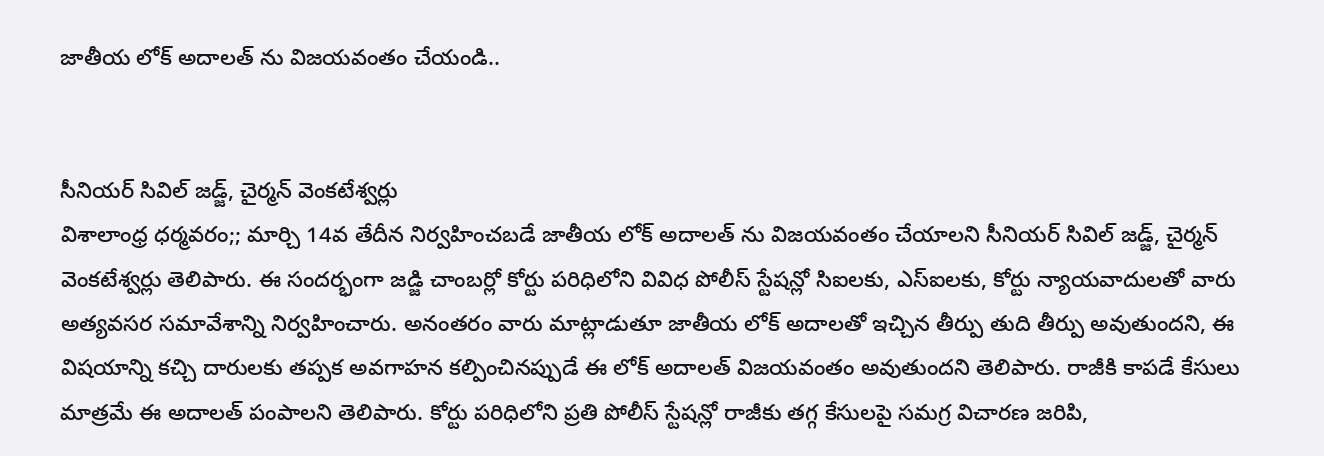జాతీయ లోక్ అదాలత్ ను విజయవంతం చేయండి..


సీనియర్ సివిల్ జడ్జ్, చైర్మన్ వెంకటేశ్వర్లు
విశాలాంధ్ర ధర్మవరం;; మార్చి 14వ తేదీన నిర్వహించబడే జాతీయ లోక్ అదాలత్ ను విజయవంతం చేయాలని సీనియర్ సివిల్ జడ్జ్, చైర్మన్ వెంకటేశ్వర్లు తెలిపారు. ఈ సందర్భంగా జడ్జి చాంబర్లో కోర్టు పరిధిలోని వివిధ పోలీస్ స్టేషన్లో సిఐలకు, ఎస్ఐలకు, కోర్టు న్యాయవాదులతో వారు అత్యవసర సమావేశాన్ని నిర్వహించారు. అనంతరం వారు మాట్లాడుతూ జాతీయ లోక్ అదాలతో ఇచ్చిన తీర్పు తుది తీర్పు అవుతుందని, ఈ విషయాన్ని కచ్చి దారులకు తప్పక అవగాహన కల్పించినప్పుడే ఈ లోక్ అదాలత్ విజయవంతం అవుతుందని తెలిపారు. రాజీకి కాపడే కేసులు మాత్రమే ఈ అదాలత్ పంపాలని తెలిపారు. కోర్టు పరిధిలోని ప్రతి పోలీస్ స్టేషన్లో రాజీకు తగ్గ కేసులపై సమగ్ర విచారణ జరిపి,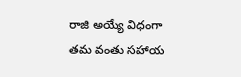రాజి అయ్యే విధంగా తమ వంతు సహాయ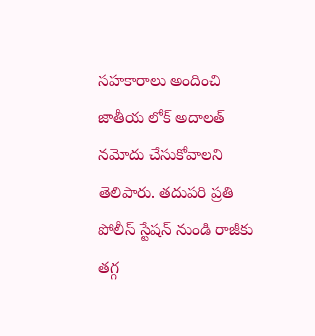సహకారాలు అందించి జాతీయ లోక్ అదాలత్ నమోదు చేసుకోవాలని తెలిపారు. తదుపరి ప్రతి పోలీస్ స్టేషన్ నుండి రాజీకు తగ్గ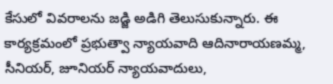కేసులో వివరాలను జడ్జి అడిగి తెలుసుకున్నారు. ఈ కార్యక్రమంలో ప్రభుత్వా న్యాయవాది ఆదినారాయణమ్మ, సీనియర్, జూనియర్ న్యాయవాదులు,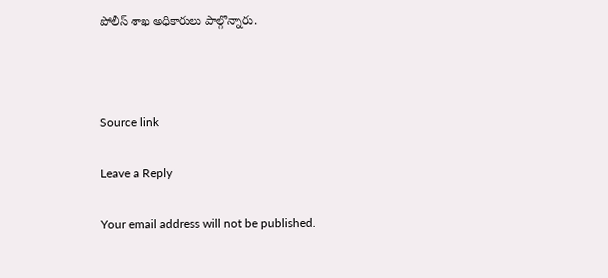పోలీస్ శాఖ అధికారులు పాల్గొన్నారు.



Source link

Leave a Reply

Your email address will not be published.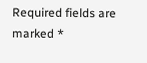Required fields are marked *